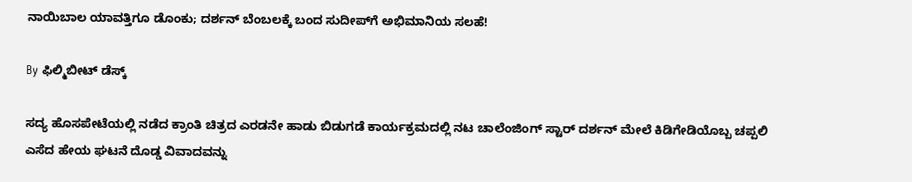ನಾಯಿಬಾಲ‌ ಯಾವತ್ತಿಗೂ ಡೊಂಕು; ದರ್ಶನ್ ಬೆಂಬಲಕ್ಕೆ ಬಂದ ಸುದೀಪ್‌ಗೆ ಅಭಿಮಾನಿಯ ಸಲಹೆ!

By ಫಿಲ್ಮಿಬೀಟ್ ಡೆಸ್ಕ್

ಸದ್ಯ ಹೊಸಪೇಟೆಯಲ್ಲಿ ನಡೆದ ಕ್ರಾಂತಿ ಚಿತ್ರದ ಎರಡನೇ ಹಾಡು ಬಿಡುಗಡೆ ಕಾರ್ಯಕ್ರಮದಲ್ಲಿ ನಟ ಚಾಲೆಂಜಿಂಗ್ ಸ್ಟಾರ್ ದರ್ಶನ್ ಮೇಲೆ ಕಿಡಿಗೇಡಿಯೊಬ್ಬ ಚಪ್ಪಲಿ ಎಸೆದ ಹೇಯ ಘಟನೆ ದೊಡ್ಡ ವಿವಾದವನ್ನು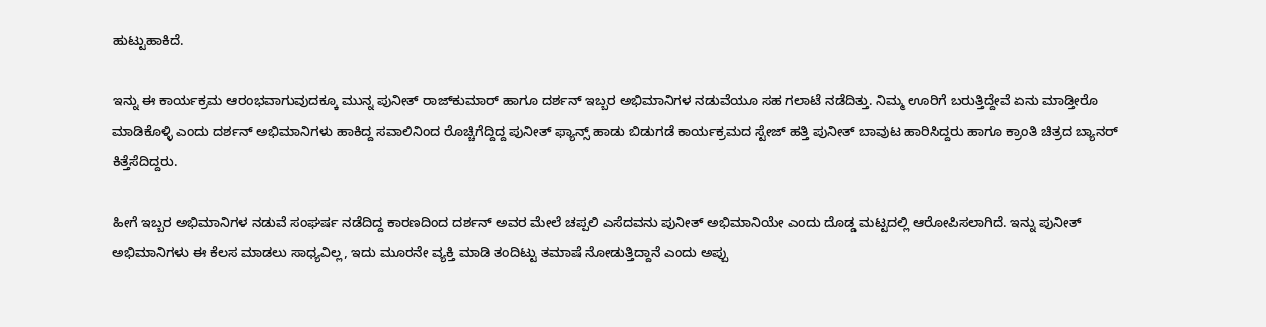ಹುಟ್ಟುಹಾಕಿದೆ‌.

ಇನ್ನು ಈ ಕಾರ್ಯಕ್ರಮ ಆರಂಭವಾಗುವುದಕ್ಕೂ ಮುನ್ನ ಪುನೀತ್ ರಾಜ್‍ಕುಮಾರ್ ಹಾಗೂ ದರ್ಶನ್ ಇಬ್ಬರ ಅಭಿಮಾನಿಗಳ ನಡುವೆಯೂ ಸಹ ಗಲಾಟೆ ನಡೆದಿತ್ತು. ನಿಮ್ಮ ಊರಿಗೆ ಬರುತ್ತಿದ್ದೇವೆ ಏನು‌ ಮಾಡ್ತೀರೊ ಮಾಡಿಕೊಳ್ಳಿ ಎಂದು ದರ್ಶನ್ ಅಭಿಮಾನಿಗಳು ಹಾಕಿದ್ದ ಸವಾಲಿನಿಂದ ರೊಚ್ಚಿಗೆದ್ದಿದ್ದ ಪು‌ನೀತ್ ಫ್ಯಾನ್ಸ್ ಹಾಡು ಬಿಡುಗಡೆ ಕಾರ್ಯಕ್ರಮದ ಸ್ಟೇಜ್ ಹತ್ತಿ ಪುನೀತ್ ಬಾವುಟ ಹಾರಿಸಿದ್ದರು ಹಾಗೂ ಕ್ರಾಂತಿ ಚಿತ್ರದ ಬ್ಯಾನರ್ ಕಿತ್ತೆಸೆದಿದ್ದರು.

ಹೀಗೆ ಇಬ್ಬರ ಅಭಿಮಾನಿಗಳ ನಡುವೆ ಸಂಘರ್ಷ ನಡೆದಿದ್ದ ಕಾರಣದಿಂದ ದರ್ಶನ್ ಅವರ ಮೇಲೆ ಚಪ್ಪಲಿ ಎಸೆದವನು‌ ಪುನೀತ್ ಅಭಿಮಾನಿಯೇ ಎಂದು ದೊಡ್ಡ ‌ಮಟ್ಟದಲ್ಲಿ ಆರೋಪಿಸಲಾಗಿದೆ. ಇನ್ನು ಪುನೀತ್ ಅಭಿಮಾನಿಗಳು ಈ‌ ಕೆಲಸ ಮಾಡಲು ಸಾಧ್ಯವಿಲ್ಲ, ಇದು ಮೂರನೇ ವ್ಯಕ್ತಿ ಮಾಡಿ ತಂದಿಟ್ಟು ತಮಾಷೆ ನೋಡುತ್ತಿದ್ದಾನೆ ಎಂದು ಅಪ್ಪು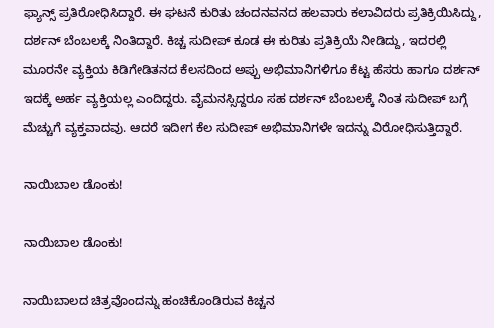ಫ್ಯಾನ್ಸ್ ಪ್ರತಿರೋಧಿಸಿದ್ದಾರೆ. ಈ ಘಟನೆ ಕುರಿತು ಚಂದನವನದ ಹಲವಾರು ಕಲಾವಿದರು ಪ್ರತಿಕ್ರಿಯಿಸಿದ್ದು, ದರ್ಶನ್ ಬೆಂಬಲಕ್ಕೆ ನಿಂತಿದ್ದಾರೆ. ಕಿಚ್ಚ ಸುದೀಪ್ ಕೂಡ ಈ ಕುರಿತು ಪ್ರತಿಕ್ರಿಯೆ ನೀಡಿದ್ದು, ಇದರಲ್ಲಿ ಮೂರನೇ ವ್ಯಕ್ತಿಯ ಕಿಡಿಗೇಡಿತನದ ಕೆಲಸದಿಂದ ಅಪ್ಪು ಅಭಿಮಾನಿಗಳಿಗೂ ಕೆಟ್ಟ ಹೆಸರು ಹಾಗೂ ದರ್ಶನ್ ಇದಕ್ಕೆ ಅರ್ಹ ವ್ಯಕ್ತಿಯಲ್ಲ ಎಂದಿದ್ದರು. ವೈಮನಸ್ಸಿದ್ದರೂ ಸಹ ದರ್ಶನ್ ಬೆಂಬಲಕ್ಕೆ ನಿಂತ ಸುದೀಪ್ ಬಗ್ಗೆ ಮೆಚ್ಚುಗೆ ವ್ಯಕ್ತವಾದವು. ಆದರೆ ಇದೀಗ ಕೆಲ ಸುದೀಪ್ ಅಭಿಮಾನಿಗಳೇ ಇದನ್ನು ವಿರೋಧಿಸುತ್ತಿದ್ದಾರೆ‌.

ನಾಯಿಬಾಲ ಡೊಂಕು!

ನಾಯಿಬಾಲ ಡೊಂಕು!

ನಾಯಿಬಾಲದ ಚಿತ್ರವೊಂದನ್ನು ಹಂಚಿಕೊಂಡಿರುವ ಕಿಚ್ಚನ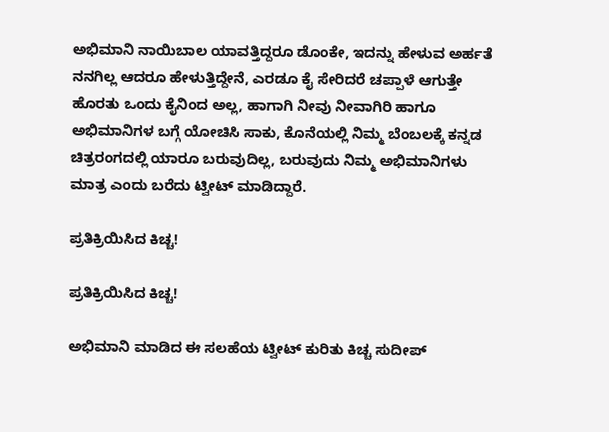ಅಭಿಮಾನಿ ನಾಯಿಬಾಲ ಯಾವತ್ತಿದ್ದರೂ ಡೊಂಕೇ, ಇದನ್ನು ಹೇಳುವ ಅರ್ಹತೆ ನನಗಿಲ್ಲ ಆದರೂ ಹೇಳುತ್ತಿದ್ದೇನೆ, ಎರಡೂ ಕೈ ಸೇರಿದರೆ ಚಪ್ಪಾಳೆ ಆಗುತ್ತೇ ಹೊರತು ಒಂದು ಕೈನಿಂದ ಅಲ್ಲ, ಹಾಗಾಗಿ ನೀವು ನೀವಾಗಿರಿ ಹಾಗೂ ಅಭಿಮಾನಿಗಳ ಬಗ್ಗೆ ಯೋಚಿಸಿ ಸಾಕು, ಕೊನೆಯಲ್ಲಿ ನಿಮ್ಮ ಬೆಂಬಲಕ್ಕೆ ಕನ್ನಡ ಚಿತ್ರರಂಗದಲ್ಲಿ ಯಾರೂ ಬರುವುದಿಲ್ಲ, ಬರುವುದು ನಿಮ್ಮ ಅಭಿಮಾನಿಗಳು‌ ಮಾತ್ರ ಎಂದು ಬರೆದು ಟ್ವೀಟ್ ಮಾಡಿದ್ದಾರೆ.

ಪ್ರತಿಕ್ರಿಯಿಸಿದ ಕಿಚ್ಚ!

ಪ್ರತಿಕ್ರಿಯಿಸಿದ ಕಿಚ್ಚ!

ಅಭಿಮಾನಿ ಮಾಡಿದ ಈ ಸಲಹೆಯ ಟ್ವೀಟ್ ಕುರಿತು ಕಿಚ್ಚ ಸುದೀಪ್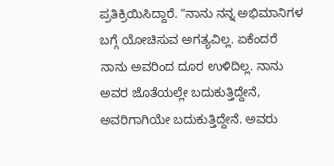ಪ್ರತಿಕ್ರಿಯಿಸಿದ್ದಾರೆ. "ನಾನು ನನ್ನ ಅಭಿಮಾನಿಗಳ ಬಗ್ಗೆ ಯೋಚಿಸುವ ಅಗತ್ಯವಿಲ್ಲ. ಏಕೆಂದರೆ ನಾನು ಅವರಿಂದ ದೂರ ಉಳಿದಿಲ್ಲ. ನಾನು ಅವರ ಜೊತೆಯಲ್ಲೇ ಬದುಕುತ್ತಿದ್ದೇನೆ, ಅವರಿಗಾಗಿಯೇ ಬದುಕುತ್ತಿದ್ದೇನೆ. ಅವರು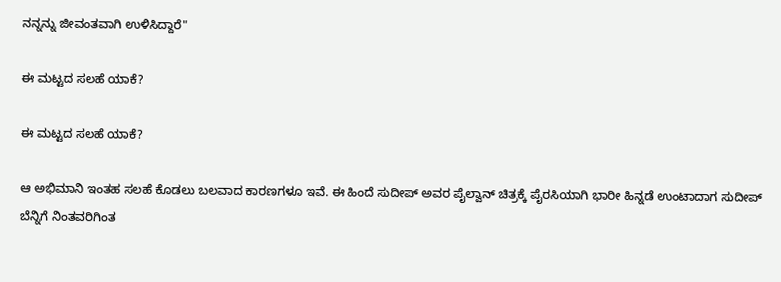ನನ್ನನ್ನು ಜೀವಂತವಾಗಿ ಉಳಿಸಿದ್ದಾರೆ"

ಈ ಮಟ್ಟದ ಸಲಹೆ ಯಾಕೆ?

ಈ ಮಟ್ಟದ ಸಲಹೆ ಯಾಕೆ?

ಆ ಅಭಿಮಾನಿ ಇಂತಹ ಸಲಹೆ ಕೊಡಲು ಬಲವಾದ ಕಾರಣಗಳೂ ಇವೆ‌. ಈ ಹಿಂದೆ ಸುದೀಪ್ ಅವರ ಪೈಲ್ವಾನ್ ಚಿತ್ರಕ್ಕೆ ಪೈರಸಿಯಾಗಿ ಭಾರೀ ಹಿನ್ನಡೆ ಉಂಟಾದಾಗ ಸುದೀಪ್ ಬೆನ್ನಿಗೆ ನಿಂತವರಿಗಿಂತ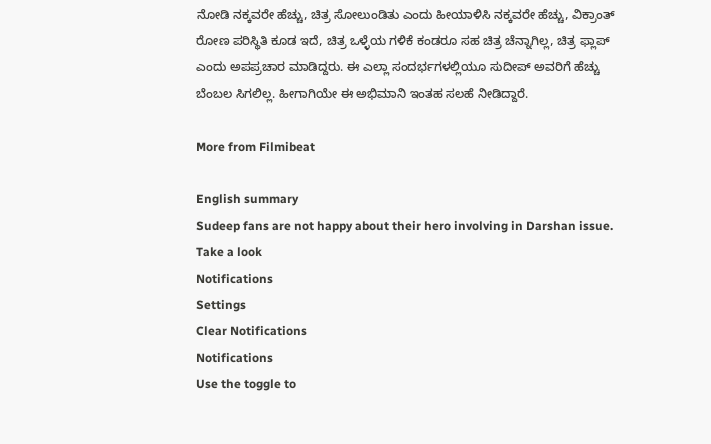ನೋಡಿ ನಕ್ಕವರೇ ಹೆಚ್ಚು‌, ಚಿತ್ರ ಸೋಲುಂಡಿತು ಎಂದು ಹೀಯಾಳಿಸಿ ನಕ್ಕವರೇ ಹೆಚ್ಚು, ವಿಕ್ರಾಂತ್ ರೋಣ ಪರಿಸ್ಥಿತಿ ಕೂಡ ಇದೆ, ಚಿತ್ರ ಒಳ್ಳೆಯ ಗಳಿಕೆ ಕಂಡರೂ ಸಹ ಚಿತ್ರ ಚೆನ್ನಾಗಿಲ್ಲ, ಚಿತ್ರ ಫ್ಲಾಪ್ ಎಂದು ಅಪಪ್ರಚಾರ ಮಾಡಿದ್ದರು. ಈ ಎಲ್ಲಾ ಸಂದರ್ಭಗಳಲ್ಲಿಯೂ ಸುದೀಪ್ ಅವರಿಗೆ ಹೆಚ್ಚು ಬೆಂಬಲ ಸಿಗಲಿಲ್ಲ. ಹೀಗಾಗಿಯೇ ಈ ಅಭಿಮಾನಿ ಇಂತಹ ಸಲಹೆ ನೀಡಿದ್ದಾರೆ.

More from Filmibeat

English summary
Sudeep fans are not happy about their hero involving in Darshan issue. Take a look
Notifications
Settings
Clear Notifications
Notifications
Use the toggle to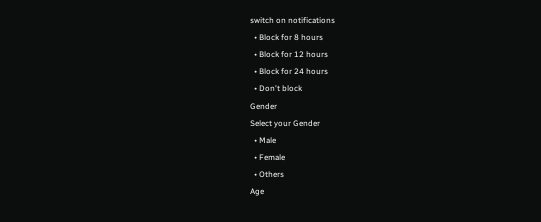switch on notifications
  • Block for 8 hours
  • Block for 12 hours
  • Block for 24 hours
  • Don't block
Gender
Select your Gender
  • Male
  • Female
  • Others
Age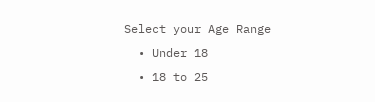Select your Age Range
  • Under 18
  • 18 to 25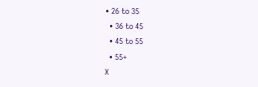• 26 to 35
  • 36 to 45
  • 45 to 55
  • 55+
X